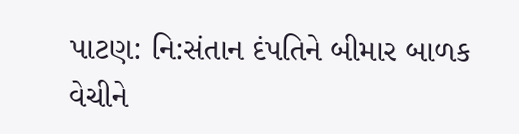પાટણ: નિ:સંતાન દંપતિને બીમાર બાળક વેચીને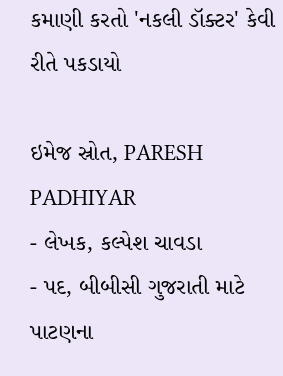કમાણી કરતો 'નકલી ડૉક્ટર' કેવી રીતે પકડાયો

ઇમેજ સ્રોત, PARESH PADHIYAR
- લેખક, કલ્પેશ ચાવડા
- પદ, બીબીસી ગુજરાતી માટે
પાટણના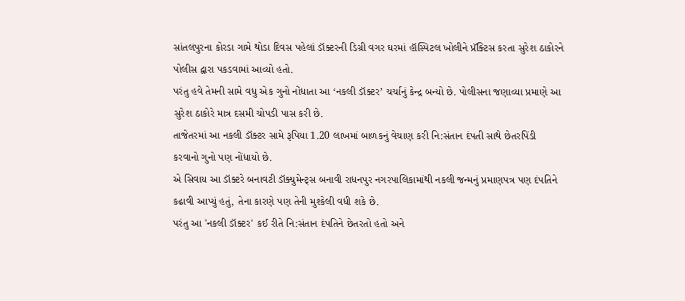સાંતલપુરના કોરડા ગામે થોડા દિવસ પહેલાં ડૉક્ટરની ડિગ્રી વગર ઘરમાં હૉસ્પિટલ ખોલીને પ્રૅક્ટિસ કરતા સુરેશ ઠાકોરને પોલીસ દ્વારા પકડવામાં આવ્યો હતો.
પરંતુ હવે તેમની સામે વધુ એક ગુનો નોંધાતા આ ‘નકલી ડૉક્ટર’ ચર્ચાનું કેન્દ્ર બન્યો છે. પોલીસના જણાવ્યા પ્રમાણે આ સુરેશ ઠાકોરે માત્ર દસમી ચોપડી પાસ કરી છે.
તાજેતરમાં આ નકલી ડૉક્ટર સામે રૂપિયા 1.20 લાખમાં બાળકનું વેચાણ કરી નિ:સંતાન દંપતી સાથે છેતરપિંડી કરવાનો ગુનો પણ નોંધાયો છે.
એ સિવાય આ ડૉક્ટરે બનાવટી ડૉક્યુમેન્ટ્સ બનાવી રાધનપુર નગરપાલિકામાંથી નકલી જન્મનું પ્રમાણપત્ર પણ દંપતિને કઢાવી આપ્યું હતું, તેના કારણે પણ તેની મુશ્કેલી વધી શકે છે.
પરંતુ આ 'નકલી ડૉક્ટર' કઈ રીતે નિ:સંતાન દંપતિને છેતરતો હતો અને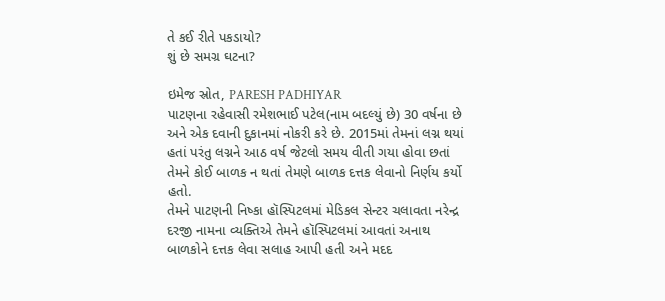તે કઈ રીતે પકડાયો?
શું છે સમગ્ર ઘટના?

ઇમેજ સ્રોત, PARESH PADHIYAR
પાટણના રહેવાસી રમેશભાઈ પટેલ(નામ બદલ્યું છે) 30 વર્ષના છે અને એક દવાની દુકાનમાં નોકરી કરે છે. 2015માં તેમનાં લગ્ન થયાં હતાં પરંતુ લગ્નને આઠ વર્ષ જેટલો સમય વીતી ગયા હોવા છતાં તેમને કોઈ બાળક ન થતાં તેમણે બાળક દત્તક લેવાનો નિર્ણય કર્યો હતો.
તેમને પાટણની નિષ્કા હૉસ્પિટલમાં મેડિકલ સેન્ટર ચલાવતા નરેન્દ્ર દરજી નામના વ્યક્તિએ તેમને હૉસ્પિટલમાં આવતાં અનાથ બાળકોને દત્તક લેવા સલાહ આપી હતી અને મદદ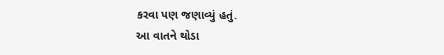કરવા પણ જણાવ્યું હતું.
આ વાતને થોડા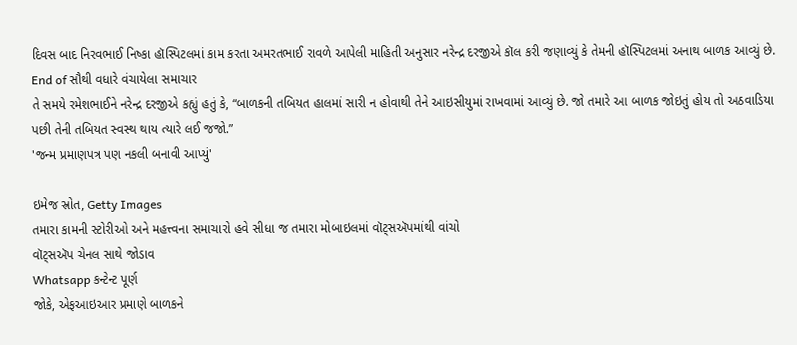દિવસ બાદ નિરવભાઈ નિષ્કા હૉસ્પિટલમાં કામ કરતા અમરતભાઈ રાવળે આપેલી માહિતી અનુસાર નરેન્દ્ર દરજીએ કૉલ કરી જણાવ્યું કે તેમની હૉસ્પિટલમાં અનાથ બાળક આવ્યું છે.
End of સૌથી વધારે વંચાયેલા સમાચાર
તે સમયે રમેશભાઈને નરેન્દ્ર દરજીએ કહ્યું હતું કે, “બાળકની તબિયત હાલમાં સારી ન હોવાથી તેને આઇસીયુમાં રાખવામાં આવ્યું છે. જો તમારે આ બાળક જોઇતું હોય તો અઠવાડિયા પછી તેની તબિયત સ્વસ્થ થાય ત્યારે લઈ જજો.”
'જન્મ પ્રમાણપત્ર પણ નકલી બનાવી આપ્યું'

ઇમેજ સ્રોત, Getty Images
તમારા કામની સ્ટોરીઓ અને મહત્ત્વના સમાચારો હવે સીધા જ તમારા મોબાઇલમાં વૉટ્સઍપમાંથી વાંચો
વૉટ્સઍપ ચેનલ સાથે જોડાવ
Whatsapp કન્ટેન્ટ પૂર્ણ
જોકે, એફઆઇઆર પ્રમાણે બાળકને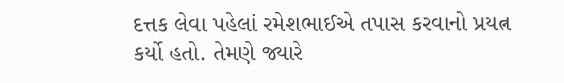દત્તક લેવા પહેલાં રમેશભાઈએ તપાસ કરવાનો પ્રયત્ન કર્યો હતો. તેમણે જ્યારે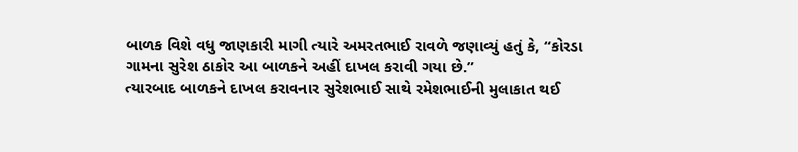બાળક વિશે વધુ જાણકારી માગી ત્યારે અમરતભાઈ રાવળે જણાવ્યું હતું કે, “કોરડા ગામના સુરેશ ઠાકોર આ બાળકને અહીં દાખલ કરાવી ગયા છે.”
ત્યારબાદ બાળકને દાખલ કરાવનાર સુરેશભાઈ સાથે રમેશભાઈની મુલાકાત થઈ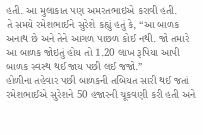હતી. આ મુલાકાત પણ અમરતભાઇએ કરાવી હતી.
તે સમયે રમેશભાઈને સુરેશે કહ્યું હતું કે, “આ બાળક અનાથ છે અને તેને આગળ પાછળ કોઈ નથી. જો તમારે આ બાળક જોઇતું હોય તો 1.20 લાખ રૂપિયા આપી બાળક સ્વસ્થ થઈ જાય પછી લઈ જજો.”
હોળીના તહેવાર પછી બાળકની તબિયત સારી થઈ જતાં રમેશભાઈએ સુરેશને 50 હજારની ચૂકવણી કરી હતી અને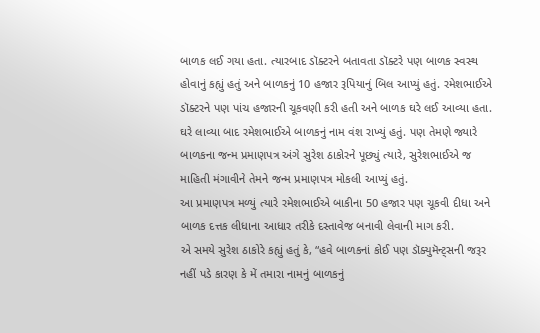બાળક લઈ ગયા હતા. ત્યારબાદ ડૉક્ટરને બતાવતા ડૉક્ટરે પણ બાળક સ્વસ્થ હોવાનું કહ્યું હતું અને બાળકનું 10 હજાર રૂપિયાનું બિલ આપ્યું હતું. રમેશભાઈએ ડૉક્ટરને પણ પાંચ હજારની ચૂકવણી કરી હતી અને બાળક ઘરે લઈ આવ્યા હતા.
ઘરે લાવ્યા બાદ રમેશભાઈએ બાળકનું નામ વંશ રાખ્યું હતું. પણ તેમણે જ્યારે બાળકના જન્મ પ્રમાણપત્ર અંગે સુરેશ ઠાકોરને પૂછ્યું ત્યારે, સુરેશભાઈએ જ માહિતી મંગાવીને તેમને જન્મ પ્રમાણપત્ર મોકલી આપ્યું હતું.
આ પ્રમાણપત્ર મળ્યું ત્યારે રમેશભાઈએ બાકીના 50 હજાર પણ ચૂકવી દીધા અને બાળક દત્તક લીધાના આધાર તરીકે દસ્તાવેજ બનાવી લેવાની માગ કરી.
એ સમયે સુરેશ ઠાકોરે કહ્યું હતું કે, “હવે બાળકનાં કોઈ પણ ડૉક્યુમૅન્ટ્સની જરૂર નહીં પડે કારણ કે મેં તમારા નામનું બાળકનું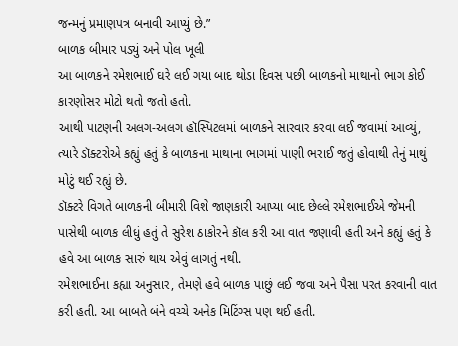જન્મનું પ્રમાણપત્ર બનાવી આપ્યું છે.”
બાળક બીમાર પડ્યું અને પોલ ખૂલી
આ બાળકને રમેશભાઈ ઘરે લઈ ગયા બાદ થોડા દિવસ પછી બાળકનો માથાનો ભાગ કોઈ કારણોસર મોટો થતો જતો હતો.
આથી પાટણની અલગ-અલગ હૉસ્પિટલમાં બાળકને સારવાર કરવા લઈ જવામાં આવ્યું, ત્યારે ડૉક્ટરોએ કહ્યું હતું કે બાળકના માથાના ભાગમાં પાણી ભરાઈ જતું હોવાથી તેનું માથું મોટું થઈ રહ્યું છે.
ડૉક્ટરે વિગતે બાળકની બીમારી વિશે જાણકારી આપ્યા બાદ છેલ્લે રમેશભાઈએ જેમની પાસેથી બાળક લીધું હતું તે સુરેશ ઠાકોરને કૉલ કરી આ વાત જણાવી હતી અને કહ્યું હતું કે હવે આ બાળક સારું થાય એવું લાગતું નથી.
રમેશભાઈના કહ્યા અનુસાર, તેમણે હવે બાળક પાછું લઈ જવા અને પૈસા પરત કરવાની વાત કરી હતી. આ બાબતે બંને વચ્ચે અનેક મિટિંગ્સ પણ થઈ હતી.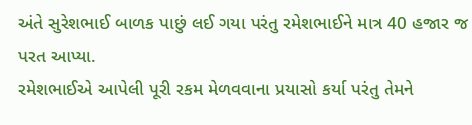અંતે સુરેશભાઈ બાળક પાછું લઈ ગયા પરંતુ રમેશભાઈને માત્ર 40 હજાર જ પરત આપ્યા.
રમેશભાઈએ આપેલી પૂરી રકમ મેળવવાના પ્રયાસો કર્યા પરંતુ તેમને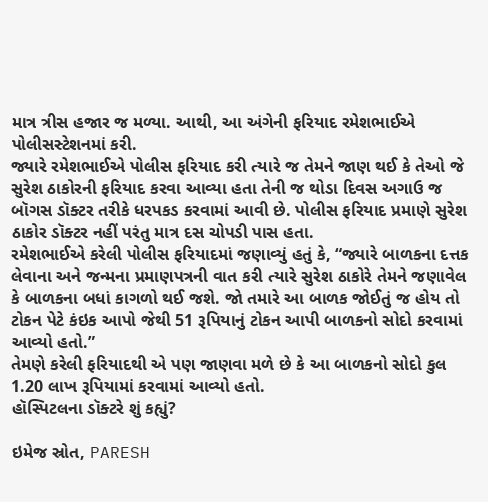માત્ર ત્રીસ હજાર જ મળ્યા. આથી, આ અંગેની ફરિયાદ રમેશભાઈએ પોલીસસ્ટેશનમાં કરી.
જ્યારે રમેશભાઈએ પોલીસ ફરિયાદ કરી ત્યારે જ તેમને જાણ થઈ કે તેઓ જે સુરેશ ઠાકોરની ફરિયાદ કરવા આવ્યા હતા તેની જ થોડા દિવસ અગાઉ જ બૉગસ ડૉક્ટર તરીકે ધરપકડ કરવામાં આવી છે. પોલીસ ફરિયાદ પ્રમાણે સુરેશ ઠાકોર ડૉક્ટર નહીં પરંતુ માત્ર દસ ચોપડી પાસ હતા.
રમેશભાઈએ કરેલી પોલીસ ફરિયાદમાં જણાવ્યું હતું કે, “જ્યારે બાળકના દત્તક લેવાના અને જન્મના પ્રમાણપત્રની વાત કરી ત્યારે સુરેશ ઠાકોરે તેમને જણાવેલ કે બાળકના બધાં કાગળો થઈ જશે. જો તમારે આ બાળક જોઈતું જ હોય તો ટોકન પેટે કંઇક આપો જેથી 51 રૂપિયાનું ટોકન આપી બાળકનો સોદો કરવામાં આવ્યો હતો.”
તેમણે કરેલી ફરિયાદથી એ પણ જાણવા મળે છે કે આ બાળકનો સોદો કુલ 1.20 લાખ રૂપિયામાં કરવામાં આવ્યો હતો.
હૉસ્પિટલના ડૉક્ટરે શું કહ્યું?

ઇમેજ સ્રોત, PARESH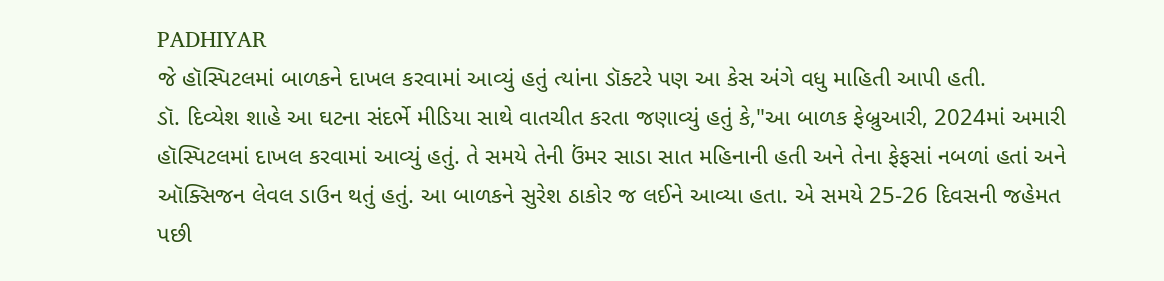PADHIYAR
જે હૉસ્પિટલમાં બાળકને દાખલ કરવામાં આવ્યું હતું ત્યાંના ડૉક્ટરે પણ આ કેસ અંગે વધુ માહિતી આપી હતી.
ડૉ. દિવ્યેશ શાહે આ ઘટના સંદર્ભે મીડિયા સાથે વાતચીત કરતા જણાવ્યું હતું કે,"આ બાળક ફેબ્રુઆરી, 2024માં અમારી હૉસ્પિટલમાં દાખલ કરવામાં આવ્યું હતું. તે સમયે તેની ઉંમર સાડા સાત મહિનાની હતી અને તેના ફેફસાં નબળાં હતાં અને ઑક્સિજન લેવલ ડાઉન થતું હતું. આ બાળકને સુરેશ ઠાકોર જ લઈને આવ્યા હતા. એ સમયે 25-26 દિવસની જહેમત પછી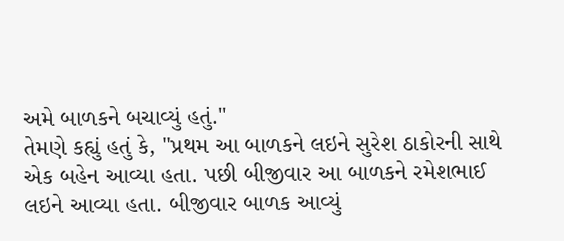અમે બાળકને બચાવ્યું હતું."
તેમણે કહ્યું હતું કે, "પ્રથમ આ બાળકને લઇને સુરેશ ઠાકોરની સાથે એક બહેન આવ્યા હતા. પછી બીજીવાર આ બાળકને રમેશભાઈ લઇને આવ્યા હતા. બીજીવાર બાળક આવ્યું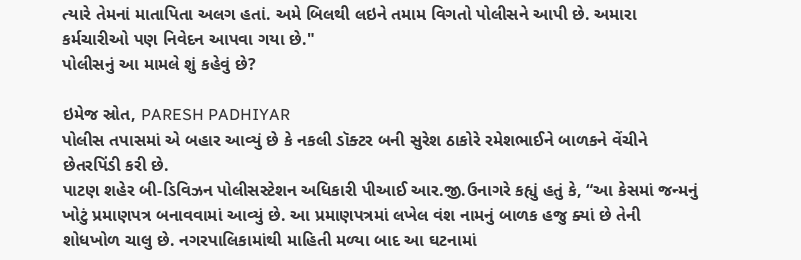ત્યારે તેમનાં માતાપિતા અલગ હતાં. અમે બિલથી લઇને તમામ વિગતો પોલીસને આપી છે. અમારા કર્મચારીઓ પણ નિવેદન આપવા ગયા છે."
પોલીસનું આ મામલે શું કહેવું છે?

ઇમેજ સ્રોત, PARESH PADHIYAR
પોલીસ તપાસમાં એ બહાર આવ્યું છે કે નકલી ડૉક્ટર બની સુરેશ ઠાકોરે રમેશભાઈને બાળકને વેંચીને છેતરપિંડી કરી છે.
પાટણ શહેર બી-ડિવિઝન પોલીસસ્ટેશન અધિકારી પીઆઈ આર.જી.ઉનાગરે કહ્યું હતું કે, “આ કેસમાં જન્મનું ખોટું પ્રમાણપત્ર બનાવવામાં આવ્યું છે. આ પ્રમાણપત્રમાં લખેલ વંશ નામનું બાળક હજુ ક્યાં છે તેની શોધખોળ ચાલુ છે. નગરપાલિકામાંથી માહિતી મળ્યા બાદ આ ઘટનામાં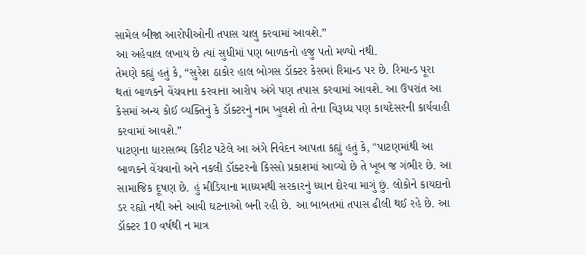સામેલ બીજા આરોપીઓની તપાસ ચાલુ કરવામાં આવશે.”
આ અહેવાલ લખાય છે ત્યાં સુધીમાં પણ બાળકનો હજુ પતો મળ્યો નથી.
તેમણે કહ્યું હતું કે, “સુરેશ ઠાકોર હાલ બોગસ ડૉક્ટર કેસમાં રિમાન્ડ પર છે. રિમાન્ડ પૂરા થતાં બાળકને વેંચવાના કરવાના આરોપ અંગે પણ તપાસ કરવામાં આવશે. આ ઉપરાંત આ કેસમાં અન્ય કોઈ વ્યક્તિનું કે ડૉક્ટરનું નામ ખુલશે તો તેના વિરૂધ્ધ પણ કાયદેસરની કાર્યવાહી કરવામાં આવશે.”
પાટણના ધારાસભ્ય કિરીટ પટેલે આ અંગે નિવેદન આપતા કહ્યું હતું કે, "પાટણમાંથી આ બાળકને વેંચવાનો અને નકલી ડૉક્ટરનો કિસ્સો પ્રકાશમાં આવ્યો છે તે ખૂબ જ ગંભીર છે. આ સામાજિક દૂષણ છે. હું મીડિયાના માધ્યમથી સરકારનું ધ્યાન દોરવા માગું છું. લોકોને કાયદાનો ડર રહ્યો નથી અને આવી ઘટનાઓ બની રહી છે. આ બાબતમાં તપાસ ઢીલી થઈ રહે છે. આ ડૉક્ટર 10 વર્ષથી ન માત્ર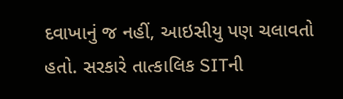દવાખાનું જ નહીં, આઇસીયુ પણ ચલાવતો હતો. સરકારે તાત્કાલિક SITની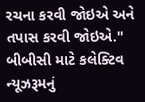રચના કરવી જોઇએ અને તપાસ કરવી જોઇએ."
બીબીસી માટે કલેક્ટિવ ન્યૂઝરૂમનું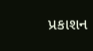પ્રકાશન